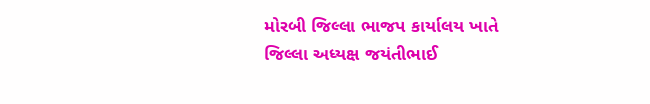મોરબી જિલ્લા ભાજપ કાર્યાલય ખાતે જિલ્લા અધ્યક્ષ જયંતીભાઈ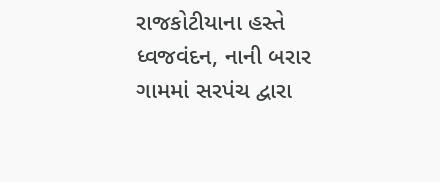રાજકોટીયાના હસ્તે ધ્વજવંદન, નાની બરાર ગામમાં સરપંચ દ્વારા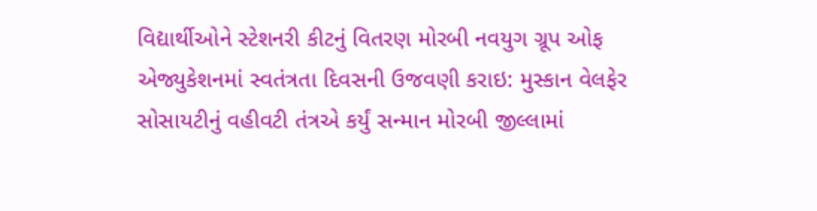વિદ્યાર્થીઓને સ્ટેશનરી કીટનું વિતરણ મોરબી નવયુગ ગ્રૂપ ઓફ એજ્યુકેશનમાં સ્વતંત્રતા દિવસની ઉજવણી કરાઇ: મુસ્કાન વેલફેર સોસાયટીનું વહીવટી તંત્રએ કર્યું સન્માન મોરબી જીલ્લામાં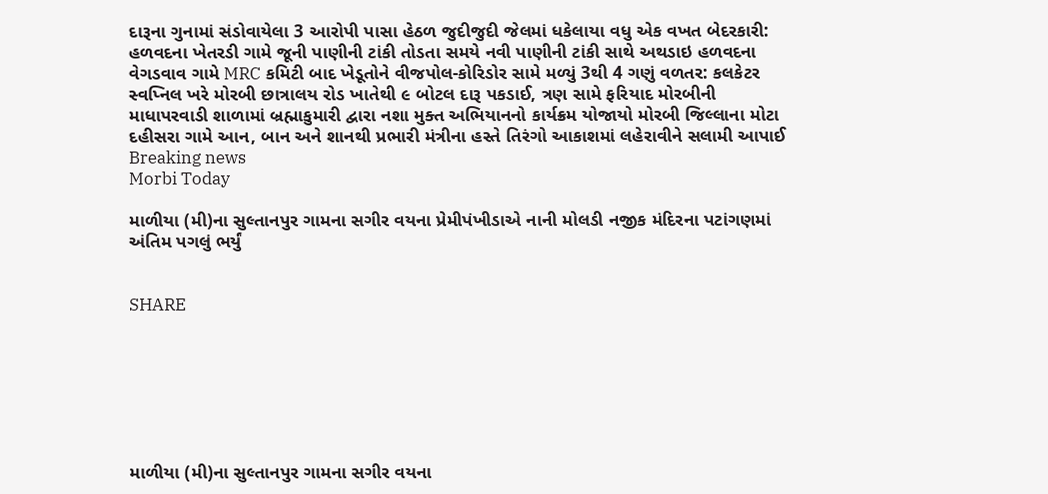દારૂના ગુનામાં સંડોવાયેલા 3 આરોપી પાસા હેઠળ જુદીજુદી જેલમાં ધકેલાયા વધુ એક વખત બેદરકારી: હળવદના ખેતરડી ગામે જૂની પાણીની ટાંકી તોડતા સમયે નવી પાણીની ટાંકી સાથે અથડાઇ હળવદના વેગડવાવ ગામે MRC કમિટી બાદ ખેડૂતોને વીજપોલ-કોરિડોર સામે મળ્યું 3થી 4 ગણું વળતર: કલકેટર સ્વપ્નિલ ખરે મોરબી છાત્રાલય રોડ ખાતેથી ૯ બોટલ દારૂ પકડાઈ, ત્રણ સામે ફરિયાદ મોરબીની માધાપરવાડી શાળામાં બ્રહ્માકુમારી દ્વારા નશા મુક્ત અભિયાનનો કાર્યક્રમ યોજાયો મોરબી જિલ્લાના મોટા દહીસરા ગામે આન, બાન અને શાનથી પ્રભારી મંત્રીના હસ્તે તિરંગો આકાશમાં લહેરાવીને સલામી આપાઈ
Breaking news
Morbi Today

માળીયા (મી)ના સુલ્તાનપુર ગામના સગીર વયના પ્રેમીપંખીડાએ નાની મોલડી નજીક મંદિરના પટાંગણમાં અંતિમ પગલું ભર્યું


SHARE







માળીયા (મી)ના સુલ્તાનપુર ગામના સગીર વયના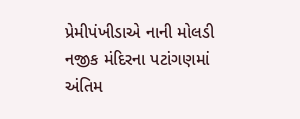પ્રેમીપંખીડાએ નાની મોલડી નજીક મંદિરના પટાંગણમાં અંતિમ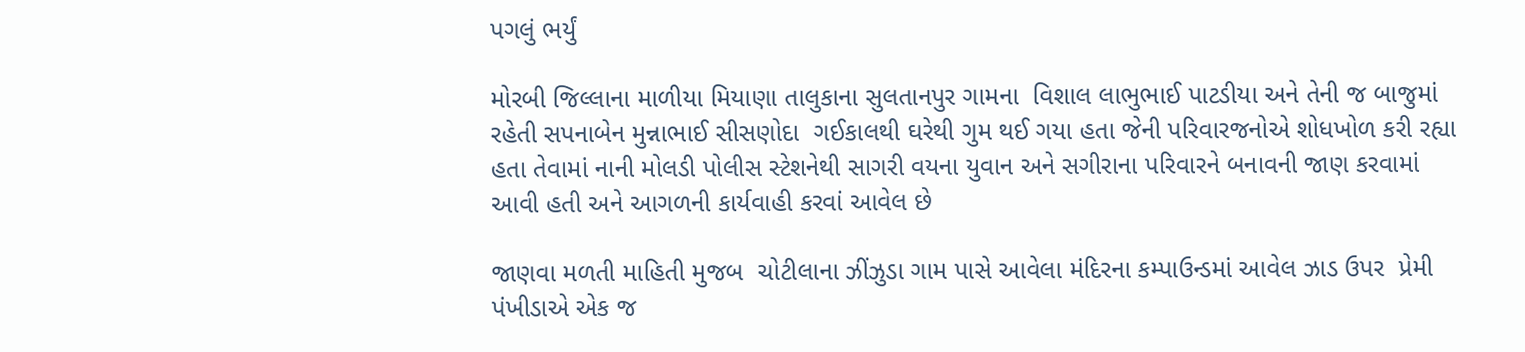પગલું ભર્યું

મોરબી જિલ્લાના માળીયા મિયાણા તાલુકાના સુલતાનપુર ગામના  વિશાલ લાભુભાઈ પાટડીયા અને તેની જ બાજુમાં રહેતી સપનાબેન મુન્નાભાઈ સીસણોદા  ગઈકાલથી ઘરેથી ગુમ થઈ ગયા હતા જેની પરિવારજનોએ શોધખોળ કરી રહ્યા હતા તેવામાં નાની મોલડી પોલીસ સ્ટેશનેથી સાગરી વયના યુવાન અને સગીરાના પરિવારને બનાવની જાણ કરવામાં આવી હતી અને આગળની કાર્યવાહી કરવાં આવેલ છે

જાણવા મળતી માહિતી મુજબ  ચોટીલાના ઝીંઝુડા ગામ પાસે આવેલા મંદિરના કમ્પાઉન્ડમાં આવેલ ઝાડ ઉપર  પ્રેમી પંખીડાએ એક જ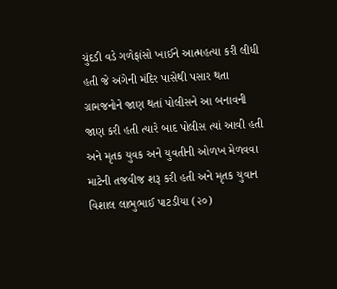ચુંદડી વડે ગળેફાંસો ખાઈને આત્મહત્યા કરી લીધી હતી જે અંગેની મંદિર પાસેથી પસાર થતા ગ્રામજનોને જાણ થતાં પોલીસને આ બનાવની જાણ કરી હતી ત્યારે બાદ પોલીસ ત્યાં આવી હતી અને મૃતક યુવક અને યુવતીની ઓળખ મેળવવા માટેની તજવીજ શરૂ કરી હતી અને મૃતક યુવાન વિશાલ લાભુભાઈ પાટડીયા (૨૦)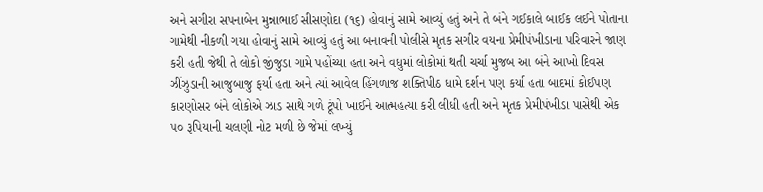અને સગીરા સપનાબેન મુન્નાભાઈ સીસણોદા (૧૬) હોવાનું સામે આવ્યું હતું અને તે બંને ગઈકાલે બાઈક લઈને પોતાના ગામેથી નીકળી ગયા હોવાનું સામે આવ્યું હતું આ બનાવની પોલીસે મૃતક સગીર વયના પ્રેમીપંખીડાના પરિવારને જાણ કરી હતી જેથી તે લોકો જીંજુડા ગામે પહોંચ્યા હતા અને વધુમાં લોકોમાં થતી ચર્ચા મુજબ આ બંને આખો દિવસ ઝીંઝુડાની આજુબાજુ ફર્યા હતા અને ત્યાં આવેલ હિંગળાજ શક્તિપીઠ ધામે દર્શન પણ કર્યા હતા બાદમાં કોઈપણ કારણોસર બંને લોકોએ ઝાડ સાથે ગળે ટૂંપો ખાઈને આત્મહત્યા કરી લીધી હતી અને મૃતક પ્રેમીપંખીડા પાસેથી એક ૫૦ રૂપિયાની ચલણી નોટ મળી છે જેમાં લખ્યું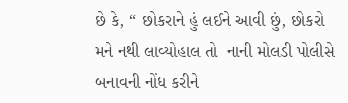છે કે, “ છોકરાને હું લઈને આવી છું, છોકરો મને નથી લાવ્યોહાલ તો  નાની મોલડી પોલીસે બનાવની નોંધ કરીને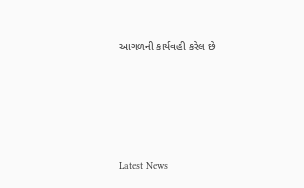આગળની કાર્યવહી કરેલ છે






Latest News